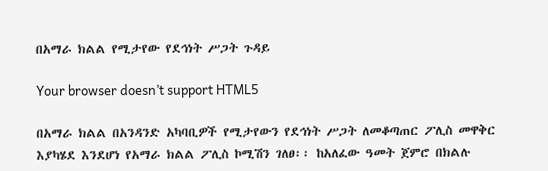በአማራ ክልል የሚታየው የደኅነት ሥጋት ጉዳይ

Your browser doesn’t support HTML5

በአማራ ክልል በአንዳንድ አካባቢዎች የሚታየውን የደኅነት ሥጋት ለመቆጣጠር ፖሊስ መዋቅር እያካሄደ እንደሆነ የአማራ ክልል ፖሊስ ኮሚሽን ገለፀ፡፡ ከአለፈው ዓመት ጀምሮ በክልሉ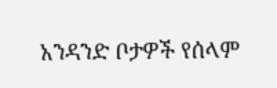አንዳንድ ቦታዎች የሰላም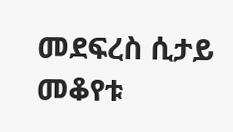መደፍረስ ሲታይ መቆየቱ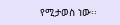የሚታወስ ነው፡፡